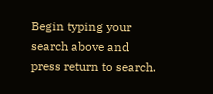Begin typing your search above and press return to search.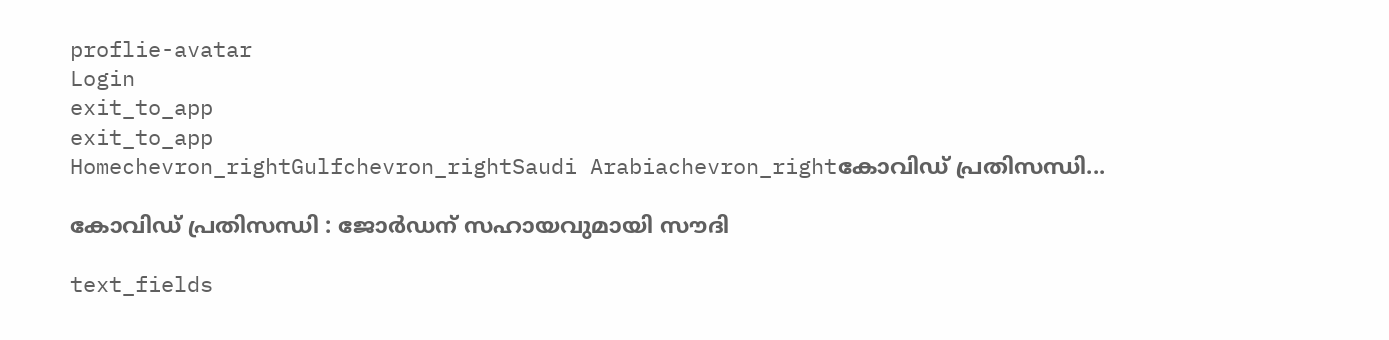proflie-avatar
Login
exit_to_app
exit_to_app
Homechevron_rightGulfchevron_rightSaudi Arabiachevron_rightകോവിഡ് പ്രതിസന്ധി...

കോവിഡ് പ്രതിസന്ധി : ജോർഡന് സഹായവുമായി സൗദി

text_fields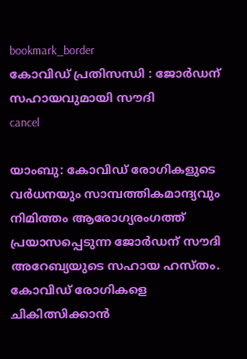bookmark_border
കോവിഡ് പ്രതിസന്ധി : ജോർഡന് സഹായവുമായി സൗദി
cancel

യാംബു: കോവിഡ് രോഗികളുടെ വർധനയും സാമ്പത്തികമാന്ദ്യവും നിമിത്തം ആരോഗ്യരംഗത്ത് പ്രയാസപ്പെടുന്ന ജോർഡന് സൗദി അറേബ്യയുടെ സഹായ ഹസ്തം. കോവിഡ് രോഗികളെ ചികിത്സിക്കാൻ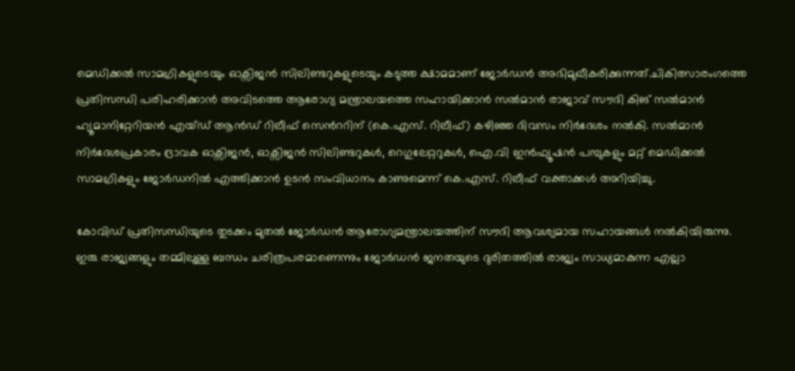മെഡിക്കൽ സാമഗ്രികളുടെയും ഓക്സിജൻ സിലിണ്ടറുകളുടെയും കടുത്ത ക്ഷാമമാണ് ജോർഡൻ അഭിമുഖീകരിക്കുന്നത്.ചികിത്സാരംഗത്തെ പ്രതിസന്ധി പരിഹരിക്കാൻ അവിടത്തെ ആരോഗ്യ മന്ത്രാലയത്തെ സഹായിക്കാൻ സൽമാൻ രാജാവ് സൗദി കിങ് സൽമാൻ ഹ്യൂമാനിറ്റേറിയൻ എയ്ഡ് ആൻഡ് റിലീഫ് സെൻററിന് (കെ.എസ്. റിലീഫ്) കഴിഞ്ഞ ദിവസം നിർദേശം നൽകി. സൽമാൻ നിർദേശപ്രകാരം ദ്രാവക ഓക്സിജൻ, ഓക്സിജൻ സിലിണ്ടറുകൾ, റെഗുലേറ്ററുകൾ, ഐ.വി ഇൻഫ്യൂഷൻ പമ്പുകളും മറ്റ് മെഡിക്കൽ സാമഗ്രികളും ജോർഡനിൽ എത്തിക്കാൻ ഉടൻ സംവിധാനം കാണുമെന്ന് കെ.എസ്. റിലീഫ് വക്താക്കൾ അറിയിച്ചു.

കോവിഡ് പ്രതിസന്ധിയുടെ തുടക്കം മുതൽ ജോർഡൻ ആരോഗ്യമന്ത്രാലയത്തിന് സൗദി ആവശ്യമായ സഹായങ്ങൾ നൽകിയിരുന്നു. ഇരു രാജ്യങ്ങളും തമ്മിലുള്ള ബന്ധം ചരിത്രപരമാണെന്നും ജോർഡൻ ജനതയുടെ ദുരിതത്തിൽ രാജ്യം സാധ്യമാകുന്ന എല്ലാ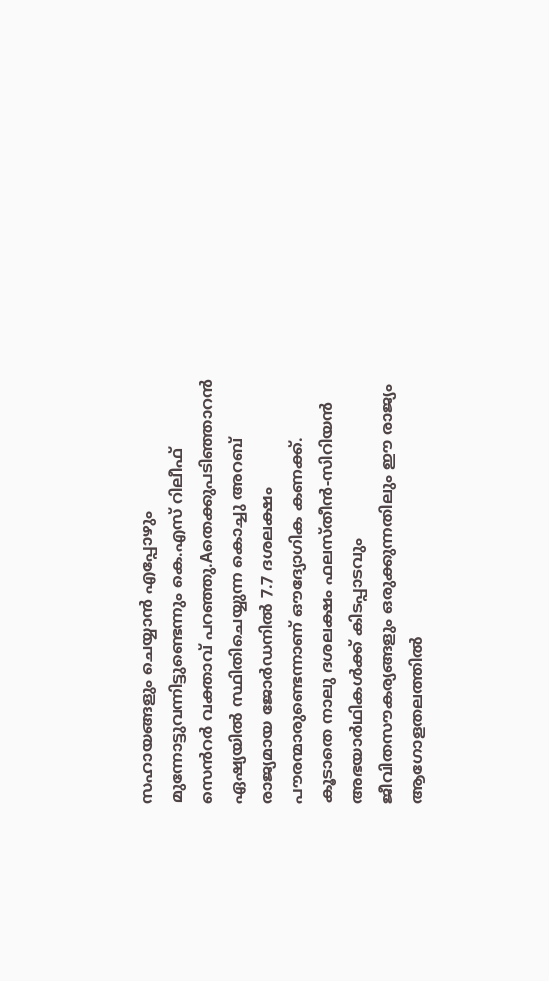സഹായങ്ങളും ചെയ്യാൻ എപ്പോഴും മുന്നോട്ടുവന്നിട്ടുണ്ടെന്നും കെ.എസ് റിലീഫ് സെൻറർ വക്താവ് പറഞ്ഞു.Aതെക്കുപടിഞ്ഞാറൻ ഏഷ്യയിൽ സ്ഥിതിചെയ്യുന്ന കൊച്ചു അറബ് രാജ്യമായ ജോർഡനിൽ 7.7 ദശലക്ഷം പൗരന്മാരുണ്ടെന്നാണ് ഔദ്യോഗിക കണക്ക്. കൂടാതെ നാലു ദശലക്ഷം ഫലസ്തീൻ-സിറിയൻ അഭയാർഥികൾക്ക് കിടപ്പാടവും ജീവിതസൗകര്യങ്ങളും ഒരുക്കുന്നതിലും ഈ രാജ്യം ആഗോളതലത്തിൽ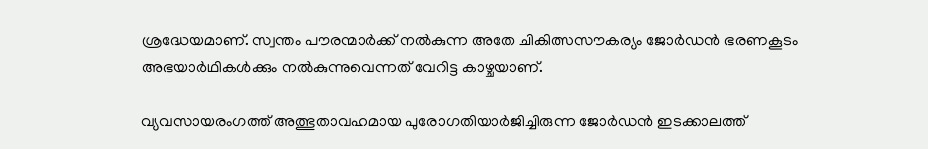ശ്രദ്ധേയമാണ്. സ്വന്തം പൗരന്മാർക്ക് നൽകുന്ന അതേ ചികിത്സസൗകര്യം ജോർഡൻ ഭരണകൂടം അഭയാർഥികൾക്കും നൽകുന്നുവെന്നത് വേറിട്ട കാഴ്ചയാണ്.

വ്യവസായരംഗത്ത് അത്ഭുതാവഹമായ പുരോഗതിയാർജിച്ചിരുന്ന ജോർഡൻ ഇടക്കാലത്ത്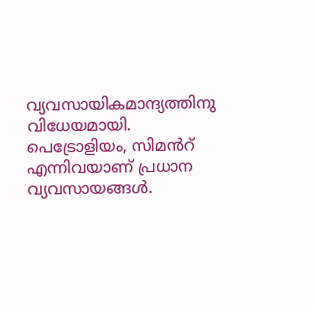വ്യവസായികമാന്ദ്യത്തിനു വിധേയമായി. പെട്രോളിയം, സിമൻറ് എന്നിവയാണ് പ്രധാന വ്യവസായങ്ങൾ.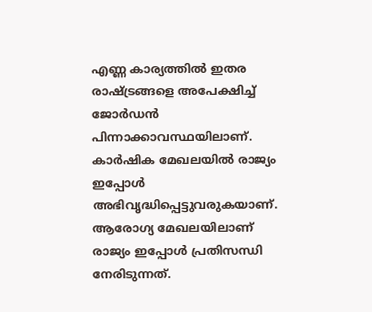എണ്ണ കാര്യത്തിൽ ഇതര രാഷ്ട്രങ്ങളെ അപേക്ഷിച്ച് ജോർഡൻ പിന്നാക്കാവസ്ഥയിലാണ്. കാർഷിക മേഖലയിൽ രാജ്യം ഇപ്പോൾ അഭിവൃദ്ധിപ്പെട്ടുവരുകയാണ്. ആരോഗ്യ മേഖലയിലാണ് രാജ്യം ഇപ്പോൾ പ്രതിസന്ധി നേരിടുന്നത്.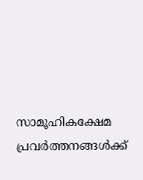സാമൂഹികക്ഷേമ പ്രവർത്തനങ്ങൾക്ക്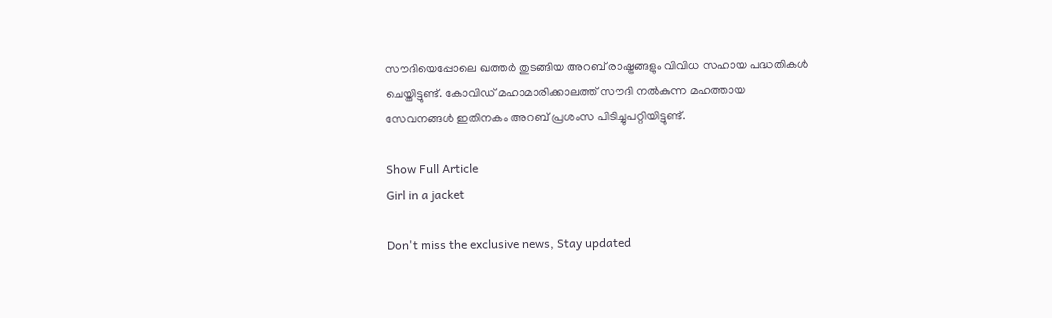സൗദിയെപ്പോലെ ഖത്തർ തുടങ്ങിയ അറബ് രാഷ്ട്രങ്ങളും വിവിധ സഹായ പദ്ധതികൾ ചെയ്തിട്ടുണ്ട്. കോവിഡ് മഹാമാരിക്കാലത്ത് സൗദി നൽകുന്ന മഹത്തായ സേവനങ്ങൾ ഇതിനകം അറബ് പ്രശംസ പിടിച്ചുപറ്റിയിട്ടുണ്ട്.

Show Full Article
Girl in a jacket

Don't miss the exclusive news, Stay updated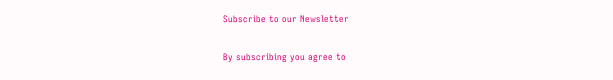Subscribe to our Newsletter

By subscribing you agree to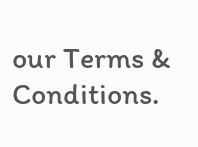our Terms & Conditions.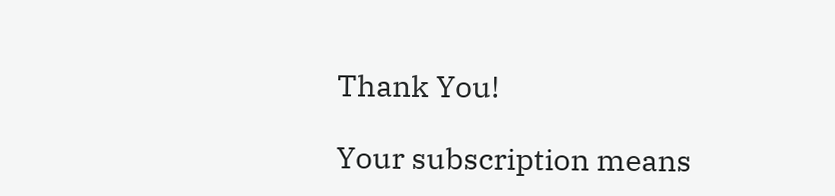Thank You!

Your subscription means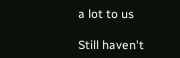a lot to us

Still haven't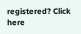registered? Click here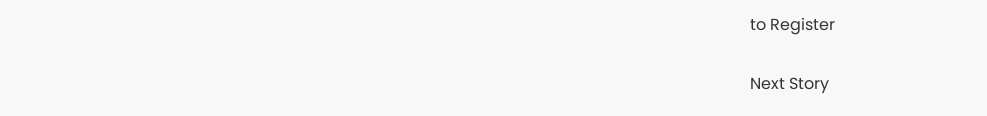to Register

Next Story